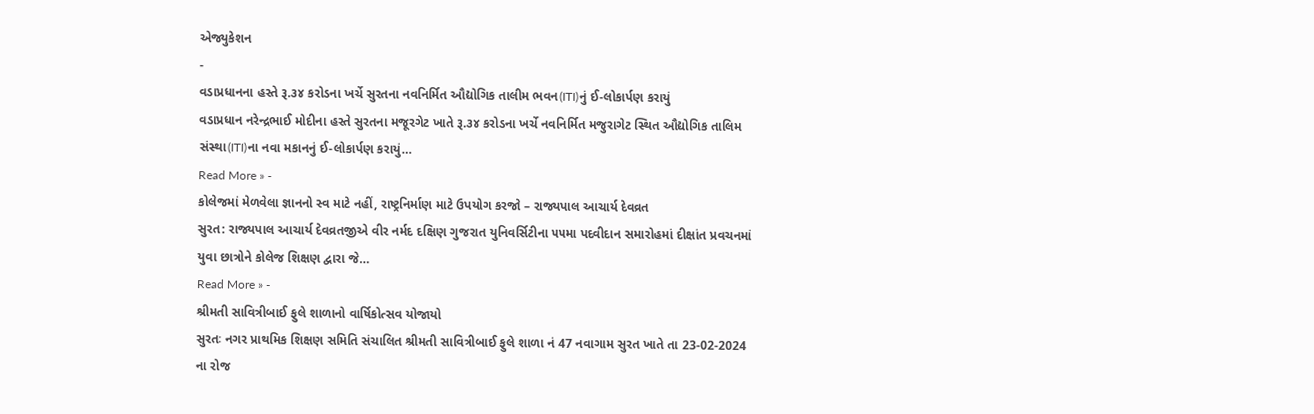એજ્યુકેશન
-
વડાપ્રધાનના હસ્તે રૂ.૩૪ કરોડના ખર્ચે સુરતના નવનિર્મિત ઔદ્યોગિક તાલીમ ભવન(ITI)નું ઈ-લોકાર્પણ કરાયું
વડાપ્રધાન નરેન્દ્રભાઈ મોદીના હસ્તે સુરતના મજૂરગેટ ખાતે રૂ.૩૪ કરોડના ખર્ચે નવનિર્મિત મજુરાગેટ સ્થિત ઔદ્યોગિક તાલિમ સંસ્થા(ITI)ના નવા મકાનનું ઈ-લોકાર્પણ કરાયું…
Read More » -
કોલેજમાં મેળવેલા જ્ઞાનનો સ્વ માટે નહીં, રાષ્ટ્રનિર્માણ માટે ઉપયોગ કરજો – રાજ્યપાલ આચાર્ય દેવવ્રત
સુરત: રાજ્યપાલ આચાર્ય દેવવ્રતજીએ વીર નર્મદ દક્ષિણ ગુજરાત યુનિવર્સિટીના ૫૫મા પદવીદાન સમારોહમાં દીક્ષાંત પ્રવચનમાં યુવા છાત્રોને કોલેજ શિક્ષણ દ્વારા જે…
Read More » -
શ્રીમતી સાવિત્રીબાઈ ફુલે શાળાનો વાર્ષિકોત્સવ યોજાયો
સુરતઃ નગર પ્રાથમિક શિક્ષણ સમિતિ સંચાલિત શ્રીમતી સાવિત્રીબાઈ ફુલે શાળા નં 47 નવાગામ સુરત ખાતે તા 23-02-2024 ના રોજ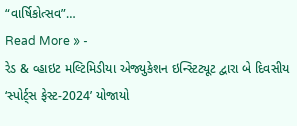“વાર્ષિકોત્સવ”…
Read More » -
રેડ & વ્હાઇટ મલ્ટિમિડીયા એજ્યુકેશન ઇન્સ્ટિટ્યૂટ દ્વારા બે દિવસીય ‘સ્પોર્ટ્સ ફેસ્ટ-2024’ યોજાયો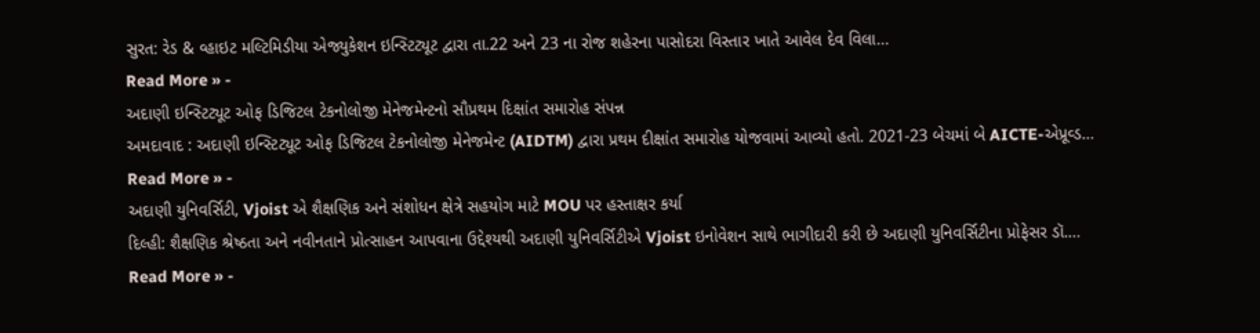સુરત: રેડ & વ્હાઇટ મલ્ટિમિડીયા એજ્યુકેશન ઇન્સ્ટિટ્યૂટ દ્વારા તા.22 અને 23 ના રોજ શહેરના પાસોદરા વિસ્તાર ખાતે આવેલ દેવ વિલા…
Read More » -
અદાણી ઇન્સ્ટિટ્યૂટ ઓફ ડિજિટલ ટેકનોલોજી મેનેજમેન્ટનો સૌપ્રથમ દિક્ષાંત સમારોહ સંપન્ન
અમદાવાદ : અદાણી ઇન્સ્ટિટ્યૂટ ઓફ ડિજિટલ ટેકનોલોજી મેનેજમેન્ટ (AIDTM) દ્વારા પ્રથમ દીક્ષાંત સમારોહ યોજવામાં આવ્યો હતો. 2021-23 બેચમાં બે AICTE-એપ્રૂવ્ડ…
Read More » -
અદાણી યુનિવર્સિટી, Vjoist એ શૈક્ષણિક અને સંશોધન ક્ષેત્રે સહયોગ માટે MOU પર હસ્તાક્ષર કર્યા
દિલ્હી: શૈક્ષણિક શ્રેષ્ઠતા અને નવીનતાને પ્રોત્સાહન આપવાના ઉદ્દેશ્યથી અદાણી યુનિવર્સિટીએ Vjoist ઇનોવેશન સાથે ભાગીદારી કરી છે અદાણી યુનિવર્સિટીના પ્રોફેસર ડૉ.…
Read More » -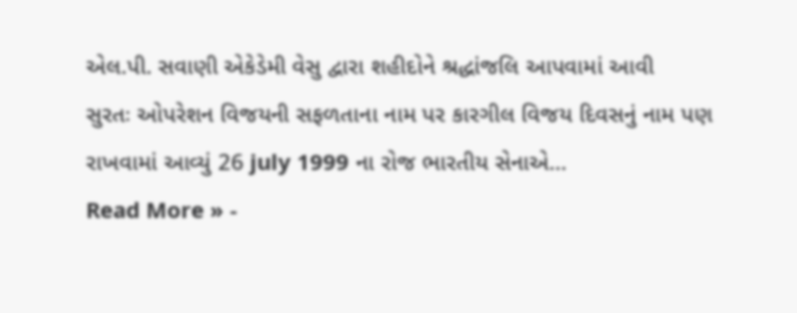એલ.પી. સવાણી એકેડેમી વેસુ દ્વારા શહીદોને શ્રદ્ધાંજલિ આપવામાં આવી
સુરતઃ ઓપરેશન વિજયની સફળતાના નામ પર કારગીલ વિજય દિવસનું નામ પણ રાખવામાં આવ્યું 26 july 1999 ના રોજ ભારતીય સેનાએ…
Read More » -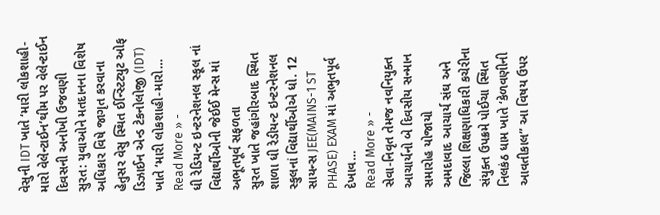વેસુની IDT ખાતે ‘મારી લોકશાહી-મારો વેલેન્ટાઈન’થીમ પર વેલેન્ટાઈન દિવસની અનોખી ઉજવણી
સુરત: યુવાઓને મતદાનના વિશેષ અધિકાર વિષે જાગૃત કરવાના હેતુસર વેસુ સ્થિત ઈન્સ્ટિટ્યુટ ઓફ ડિઝાઈન એન્ડ ટેકનોલોજી (IDT) ખાતે ‘મારી લોકશાહી-મારો…
Read More » -
ધી રેડિયન્ટ ઇન્ટરનેશનલ સ્કૂલ નાં વિદ્યાર્થીઓની જેઈઈ મેન્સ માં અભૂતપૂર્વ સફળતા
સુરત ખાતે જહાંગીરબાદ સ્થિત શાળા ધી રેડીયન્ટ ઇન્ટરનેશનલ સ્કુલનાં વિદ્યાર્થીઓએ ધો. 12 સાયન્સ JEE(MAINS-1 ST PHASE) EXAM માં અભુતપૂર્વ દેખાવ…
Read More » -
સેવા-નિવૃત તેમજ નવનિયુક્ત આચાર્યનો બે દિવસીય સન્માન સમારોહ યોજાયો
અમદાવાદ આચાર્ય સંઘ અને જિલ્લા શિક્ષણાધિકારી કચેરીના સંયુક્ત ઉપક્રમે પોઈચા સ્થિત નિલકંઠ ધામ ખાતે ‘કેળવણીની આવતીકાલ” આ વિષય ઉપર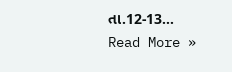તા.12-13…
Read More »